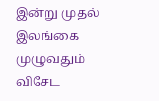இன்று முதல் இலங்கை முழுவதும் விசேட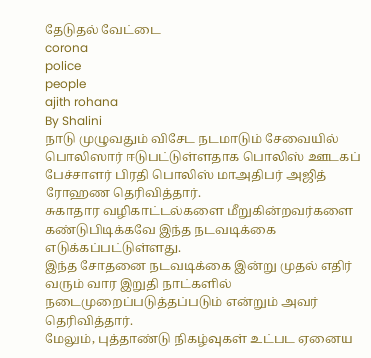தேடுதல் வேட்டை
corona
police
people
ajith rohana
By Shalini
நாடு முழுவதும் விசேட நடமாடும் சேவையில் பொலிஸார் ஈடுபட்டுள்ளதாக பொலிஸ் ஊடகப் பேச்சாளர் பிரதி பொலிஸ் மாஅதிபர் அஜித் ரோஹண தெரிவித்தார்.
சுகாதார வழிகாட்டல்களை மீறுகின்றவர்களை கண்டுபிடிக்கவே இந்த நடவடிக்கை எடுக்கப்பட்டுள்ளது.
இந்த சோதனை நடவடிக்கை இன்று முதல் எதிர் வரும் வார இறுதி நாட்களில் நடைமுறைப்படுத்தப்படும் என்றும் அவர் தெரிவித்தார்.
மேலும், புத்தாண்டு நிகழ்வுகள் உட்பட ஏனைய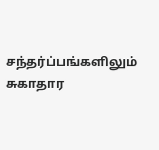சந்தர்ப்பங்களிலும் சுகாதார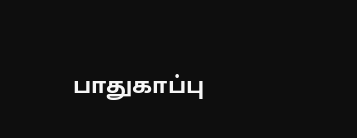பாதுகாப்பு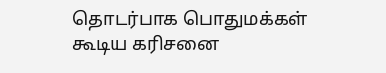தொடர்பாக பொதுமக்கள் கூடிய கரிசனை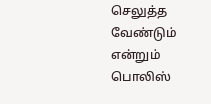செலுத்த வேண்டும் என்றும் பொலிஸ்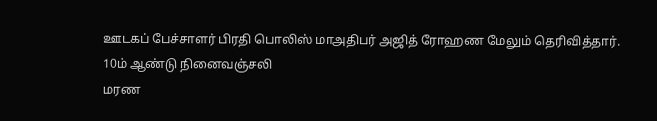ஊடகப் பேச்சாளர் பிரதி பொலிஸ் மாஅதிபர் அஜித் ரோஹண மேலும் தெரிவித்தார்.
10ம் ஆண்டு நினைவஞ்சலி
மரண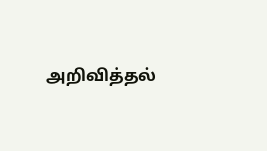அறிவித்தல்